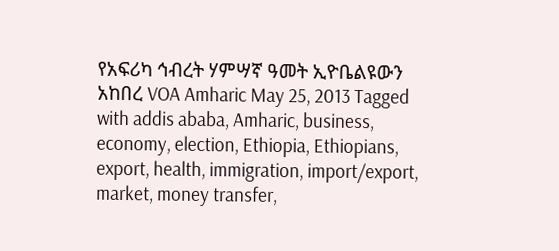የአፍሪካ ኅብረት ሃምሣኛ ዓመት ኢዮቤልዩውን አከበረ VOA Amharic May 25, 2013 Tagged with addis ababa, Amharic, business, economy, election, Ethiopia, Ethiopians, export, health, immigration, import/export, market, money transfer,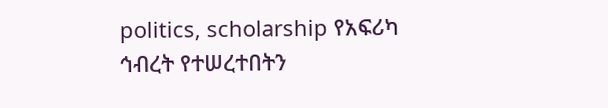politics, scholarship የአፍሪካ ኅብረት የተሠረተበትን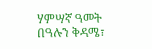ሃምሣኛ ዓመት በዓሉን ቅዳሜ፣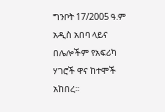ግንቦት 17/2005 ዓ.ም አዲስ አበባ ላይና በሌሎችም የአፍሪካ ሃገሮች ዋና ከተሞች አከበረ፡፡